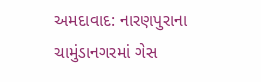અમદાવાદ: નારણપુરાના ચામુંડાનગરમાં ગેસ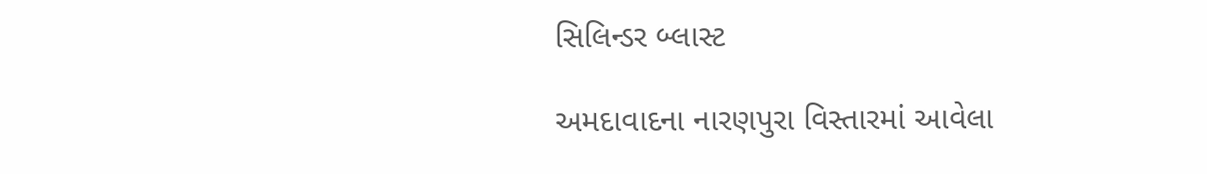સિલિન્ડર બ્લાસ્ટ

અમદાવાદના નારણપુરા વિસ્તારમાં આવેલા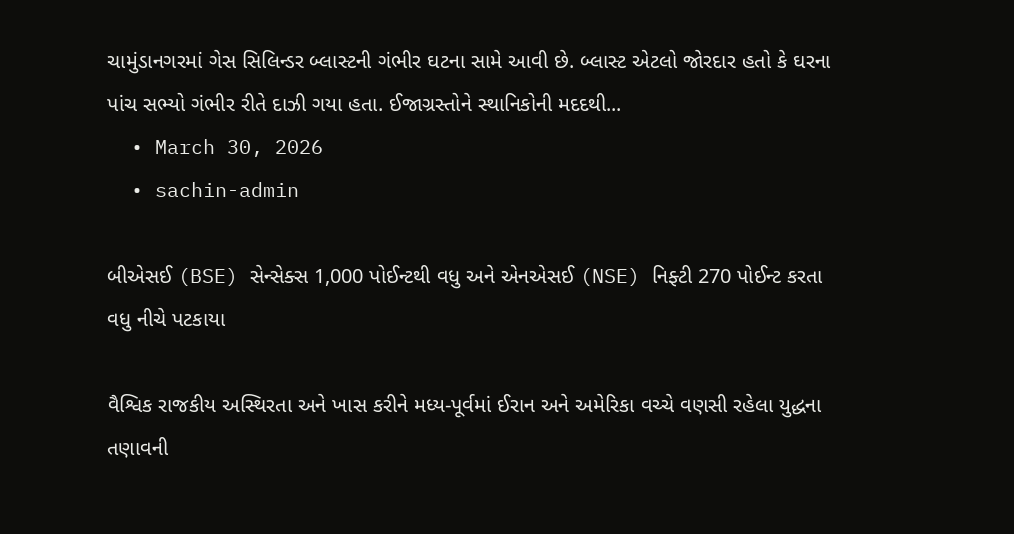ચામુંડાનગરમાં ગેસ સિલિન્ડર બ્લાસ્ટની ગંભીર ઘટના સામે આવી છે. બ્લાસ્ટ એટલો જોરદાર હતો કે ઘરના પાંચ સભ્યો ગંભીર રીતે દાઝી ગયા હતા. ઈજાગ્રસ્તોને સ્થાનિકોની મદદથી...
  • March 30, 2026
  • sachin-admin

બીએસઈ (BSE) સેન્સેક્સ 1,000 પોઈન્ટથી વધુ અને એનએસઈ (NSE) નિફ્ટી 270 પોઈન્ટ કરતા વધુ નીચે પટકાયા

વૈશ્વિક રાજકીય અસ્થિરતા અને ખાસ કરીને મધ્ય-પૂર્વમાં ઈરાન અને અમેરિકા વચ્ચે વણસી રહેલા યુદ્ધના તણાવની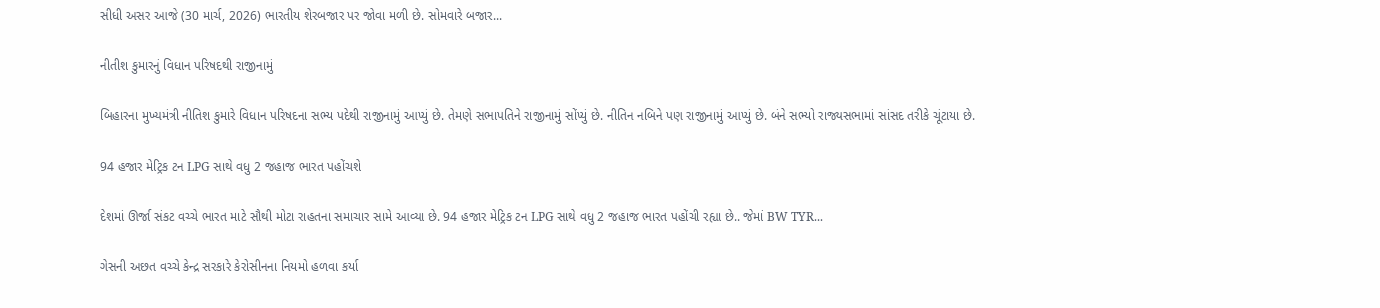સીધી અસર આજે (30 માર્ચ, 2026) ભારતીય શેરબજાર પર જોવા મળી છે. સોમવારે બજાર...

નીતીશ કુમારનું વિધાન પરિષદથી રાજીનામું

બિહારના મુખ્યમંત્રી નીતિશ કુમારે વિધાન પરિષદના સભ્ય પદેથી રાજીનામું આપ્યું છે. તેમણે સભાપતિને રાજીનામું સોંપ્યું છે. નીતિન નબિને પણ રાજીનામું આપ્યું છે. બંને સભ્યો રાજ્યસભામાં સાંસદ તરીકે ચૂંટાયા છે.

94 હજાર મેટ્રિક ટન LPG સાથે વધુ 2 જહાજ ભારત પહોંચશે

દેશમાં ઊર્જા સંકટ વચ્ચે ભારત માટે સૌથી મોટા રાહતના સમાચાર સામે આવ્યા છે. 94 હજાર મેટ્રિક ટન LPG સાથે વધુ 2 જહાજ ભારત પહોંચી રહ્યા છે.. જેમાં BW TYR...

ગેસની અછત વચ્ચે કેન્દ્ર સરકારે કેરોસીનના નિયમો હળવા કર્યા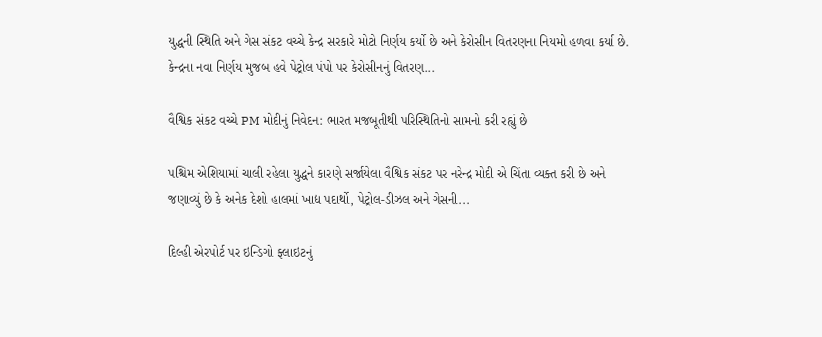યુદ્ધની સ્થિતિ અને ગેસ સંકટ વચ્ચે કેન્દ્ર સરકારે મોટો નિર્ણય કર્યો છે અને કેરોસીન વિતરણના નિયમો હળવા કર્યા છે. કેન્દ્રના નવા નિર્ણય મુજબ હવે પેટ્રોલ પંપો પર કેરોસીનનું વિતરણ...

વૈશ્વિક સંકટ વચ્ચે PM મોદીનું નિવેદન: ભારત મજબૂતીથી પરિસ્થિતિનો સામનો કરી રહ્યું છે

પશ્ચિમ એશિયામાં ચાલી રહેલા યુદ્ધને કારણે સર્જાયેલા વૈશ્વિક સંકટ પર નરેન્દ્ર મોદી એ ચિંતા વ્યક્ત કરી છે અને જણાવ્યું છે કે અનેક દેશો હાલમાં ખાદ્ય પદાર્થો, પેટ્રોલ-ડીઝલ અને ગેસની...

દિલ્હી એરપોર્ટ પર ઇન્ડિગો ફ્લાઇટનું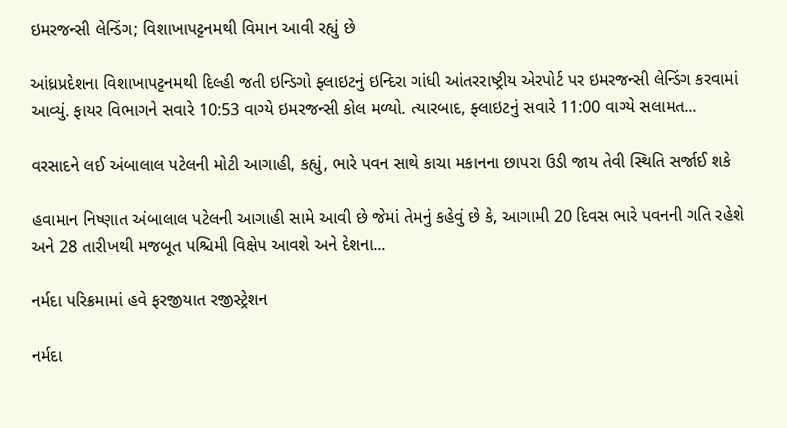ઇમરજન્સી લેન્ડિંગ; વિશાખાપટ્ટનમથી વિમાન આવી રહ્યું છે

આંધ્રપ્રદેશના વિશાખાપટ્ટનમથી દિલ્હી જતી ઇન્ડિગો ફ્લાઇટનું ઇન્દિરા ગાંધી આંતરરાષ્ટ્રીય એરપોર્ટ પર ઇમરજન્સી લેન્ડિંગ કરવામાં આવ્યું. ફાયર વિભાગને સવારે 10:53 વાગ્યે ઇમરજન્સી કોલ મળ્યો. ત્યારબાદ, ફ્લાઇટનું સવારે 11:00 વાગ્યે સલામત...

વરસાદને લઈ અંબાલાલ પટેલની મોટી આગાહી, કહ્યું, ભારે પવન સાથે કાચા મકાનના છાપરા ઉડી જાય તેવી સ્થિતિ સર્જાઈ શકે

હવામાન નિષ્ણાત અંબાલાલ પટેલની આગાહી સામે આવી છે જેમાં તેમનું કહેવું છે કે, આગામી 20 દિવસ ભારે પવનની ગતિ રહેશે અને 28 તારીખથી મજબૂત પશ્ચિમી વિક્ષેપ આવશે અને દેશના...

નર્મદા પરિક્રમામાં હવે ફરજીયાત રજીસ્ટ્રેશન

નર્મદા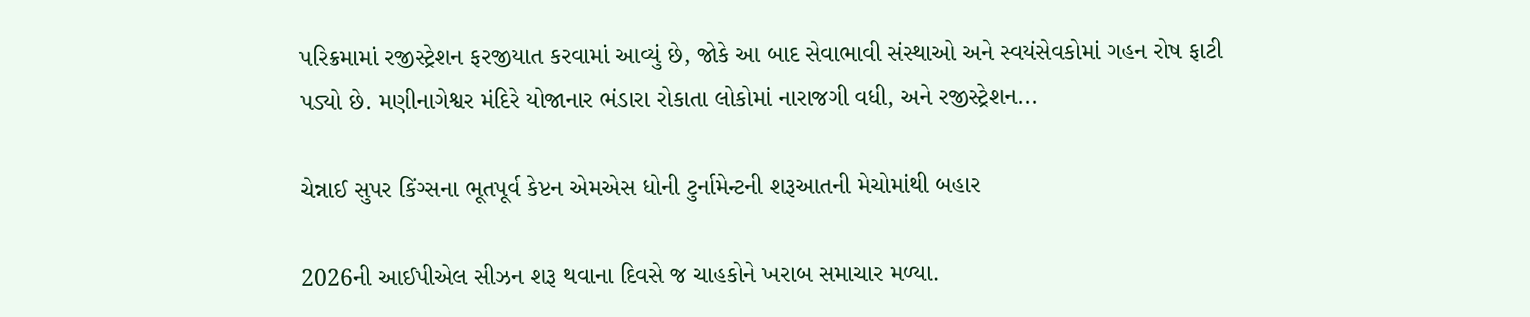પરિક્રમામાં રજીસ્ટ્રેશન ફરજીયાત કરવામાં આવ્યું છે, જોકે આ બાદ સેવાભાવી સંસ્થાઓ અને સ્વયંસેવકોમાં ગહન રોષ ફાટી પડ્યો છે. મણીનાગેશ્વર મંદિરે યોજાનાર ભંડારા રોકાતા લોકોમાં નારાજગી વધી, અને રજીસ્ટ્રેશન...

ચેન્નાઈ સુપર કિંગ્સના ભૂતપૂર્વ કેપ્ટન એમએસ ધોની ટુર્નામેન્ટની શરૂઆતની મેચોમાંથી બહાર

2026ની આઈપીએલ સીઝન શરૂ થવાના દિવસે જ ચાહકોને ખરાબ સમાચાર મળ્યા.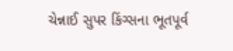ચેન્નાઈ સુપર કિંગ્સના ભૂતપૂર્વ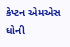કેપ્ટન એમએસ ધોની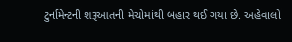ટુર્નામેન્ટની શરૂઆતની મેચોમાંથી બહાર થઈ ગયા છે. અહેવાલો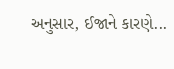અનુસાર, ઈજાને કારણે...